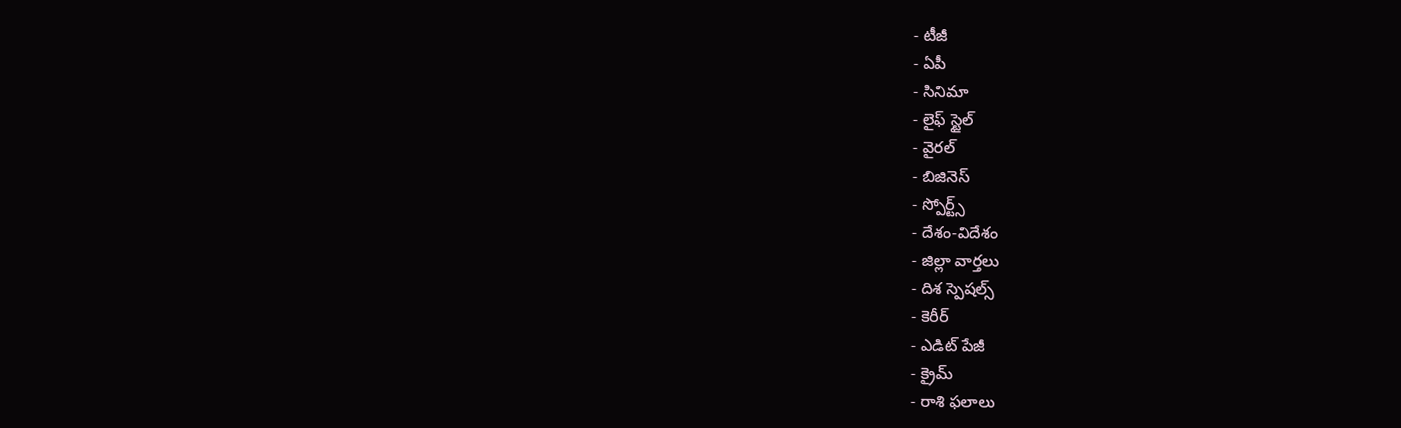- టీజీ
- ఏపీ
- సినిమా
- లైఫ్ స్టైల్
- వైరల్
- బిజినెస్
- స్పోర్ట్స్
- దేశం-విదేశం
- జిల్లా వార్తలు
- దిశ స్పెషల్స్
- కెరీర్
- ఎడిట్ పేజీ
- క్రైమ్
- రాశి ఫలాలు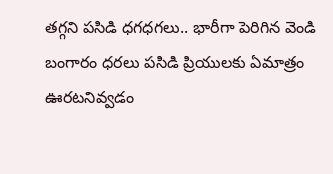తగ్గని పసిడి ధగధగలు.. భారీగా పెరిగిన వెండి
బంగారం ధరలు పసిడి ప్రియులకు ఏమాత్రం ఊరటనివ్వడం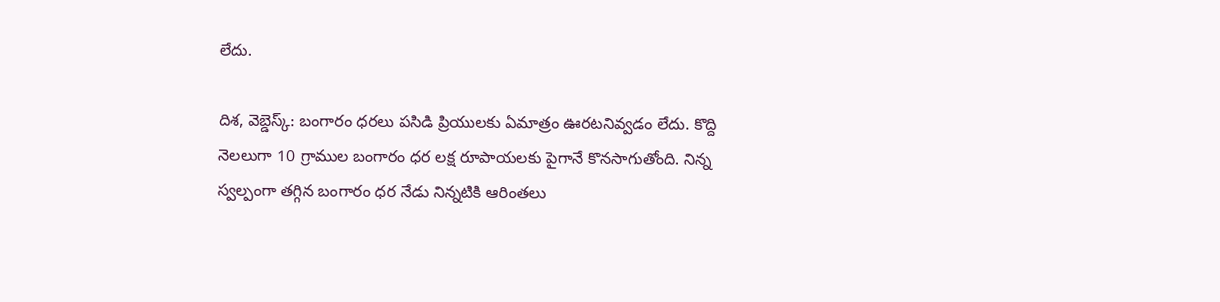లేదు.

దిశ, వెబ్డెస్క్: బంగారం ధరలు పసిడి ప్రియులకు ఏమాత్రం ఊరటనివ్వడం లేదు. కొద్ది నెలలుగా 10 గ్రాముల బంగారం ధర లక్ష రూపాయలకు పైగానే కొనసాగుతోంది. నిన్న స్వల్పంగా తగ్గిన బంగారం ధర నేడు నిన్నటికి ఆరింతలు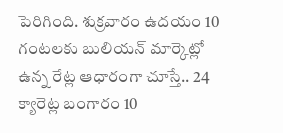పెరిగింది. శుక్రవారం ఉదయం 10 గంటలకు బులియన్ మార్కెట్లో ఉన్న రేట్ల ఆధారంగా చూస్తే.. 24 క్యారెట్ల బంగారం 10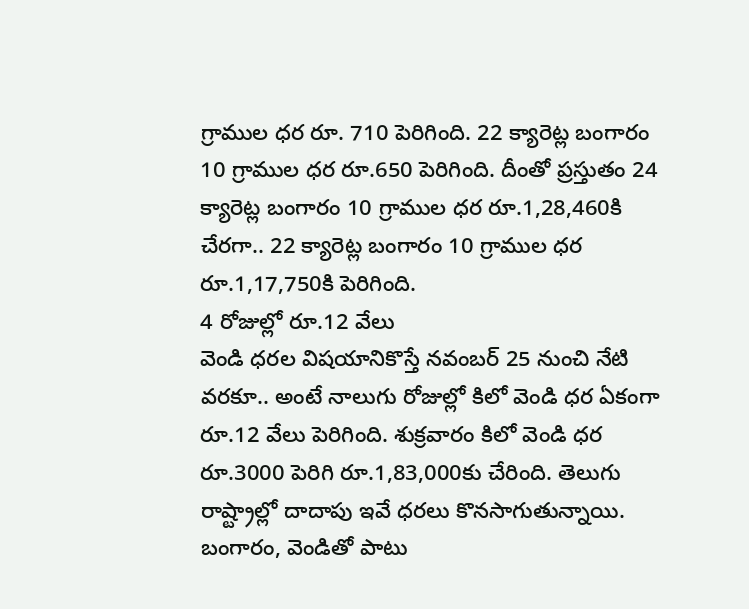గ్రాముల ధర రూ. 710 పెరిగింది. 22 క్యారెట్ల బంగారం 10 గ్రాముల ధర రూ.650 పెరిగింది. దీంతో ప్రస్తుతం 24 క్యారెట్ల బంగారం 10 గ్రాముల ధర రూ.1,28,460కి చేరగా.. 22 క్యారెట్ల బంగారం 10 గ్రాముల ధర రూ.1,17,750కి పెరిగింది.
4 రోజుల్లో రూ.12 వేలు
వెండి ధరల విషయానికొస్తే నవంబర్ 25 నుంచి నేటి వరకూ.. అంటే నాలుగు రోజుల్లో కిలో వెండి ధర ఏకంగా రూ.12 వేలు పెరిగింది. శుక్రవారం కిలో వెండి ధర రూ.3000 పెరిగి రూ.1,83,000కు చేరింది. తెలుగు రాష్ట్రాల్లో దాదాపు ఇవే ధరలు కొనసాగుతున్నాయి. బంగారం, వెండితో పాటు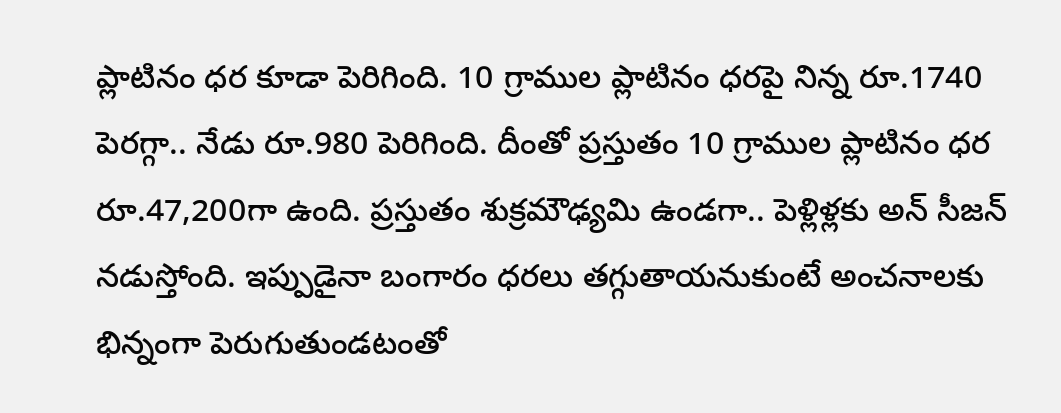ప్లాటినం ధర కూడా పెరిగింది. 10 గ్రాముల ప్లాటినం ధరపై నిన్న రూ.1740 పెరగ్గా.. నేడు రూ.980 పెరిగింది. దీంతో ప్రస్తుతం 10 గ్రాముల ప్లాటినం ధర రూ.47,200గా ఉంది. ప్రస్తుతం శుక్రమౌఢ్యమి ఉండగా.. పెళ్లిళ్లకు అన్ సీజన్ నడుస్తోంది. ఇప్పుడైనా బంగారం ధరలు తగ్గుతాయనుకుంటే అంచనాలకు భిన్నంగా పెరుగుతుండటంతో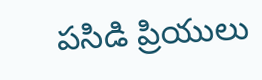పసిడి ప్రియులు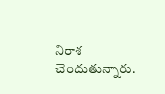నిరాశ చెందుతున్నారు.